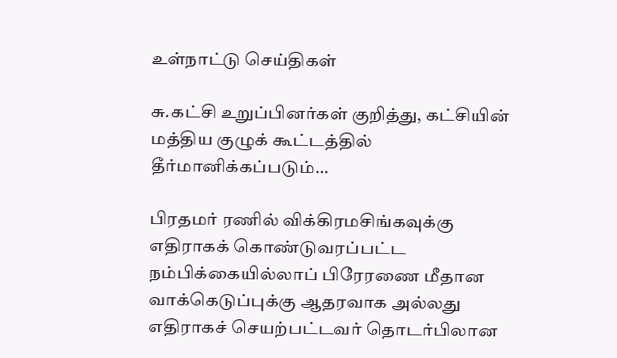உள்நாட்டு செய்திகள்

சு.கட்சி உறுப்பினர்கள் குறித்து, கட்சியின் மத்திய குழுக் கூட்டத்தில் தீர்மானிக்கப்படும்…

பிரதமர் ரணில் விக்கிரமசிங்கவுக்கு எதிராகக் கொண்டுவரப்பட்ட நம்பிக்கையில்லாப் பிரேரணை மீதான வாக்கெடுப்புக்கு ஆதரவாக அல்லது எதிராகச் செயற்பட்டவர் தொடர்பிலான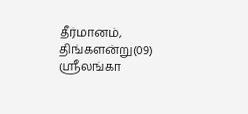தீர்மானம், திங்களன்று(09) ஸ்ரீலங்கா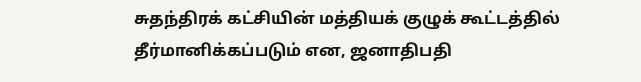சுதந்திரக் கட்சியின் மத்தியக் குழுக் கூட்டத்தில் தீர்மானிக்கப்படும் என, ஜனாதிபதி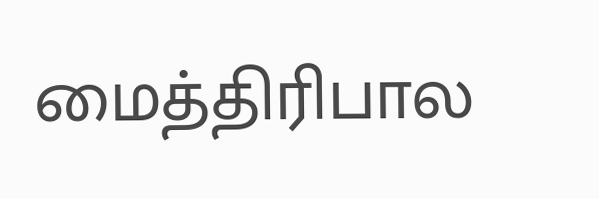மைத்திரிபால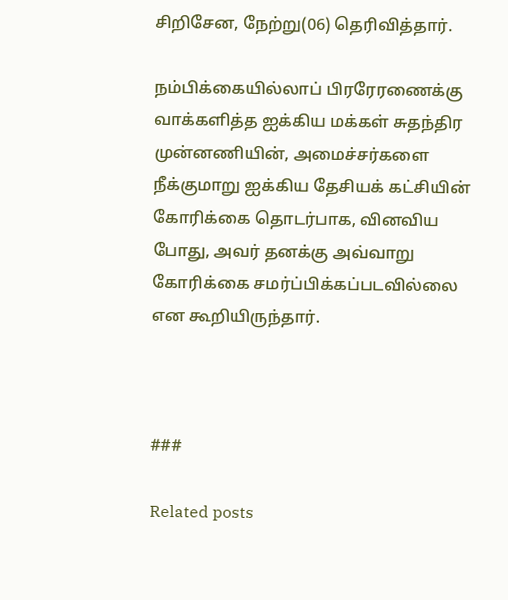சிறிசேன, நேற்று(06) தெரிவித்தார்.

நம்பிக்கையில்லாப் பிரரேரணைக்கு வாக்களித்த ஐக்கிய மக்கள் சுதந்திர முன்னணியின், அமைச்சர்களை நீக்குமாறு ஐக்கிய தேசியக் கட்சியின் கோரிக்கை தொடர்பாக, வினவிய போது, அவர் தனக்கு அவ்வாறு கோரிக்கை சமர்ப்பிக்கப்படவில்லை என கூறியிருந்தார்.



###

Related posts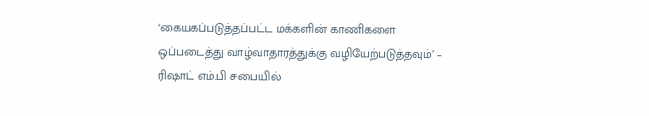‘கையகப்படுத்தப்பட்ட மக்களின் காணிகளை ஒப்படைத்து வாழ்வாதாரத்துக்கு வழியேற்படுத்தவும்’ – ரிஷாட் எம்.பி சபையில்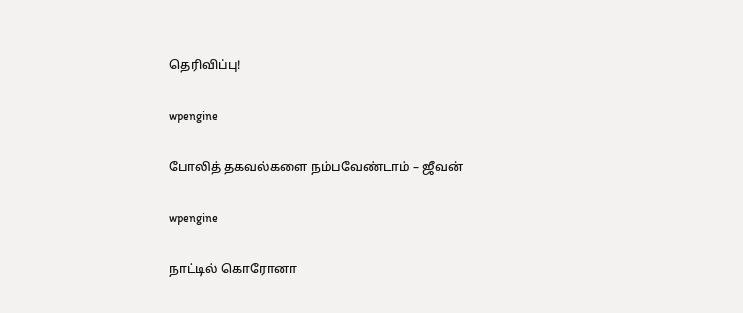தெரிவிப்பு!

wpengine

போலித் தகவல்களை நம்பவேண்டாம் – ஜீவன்

wpengine

நாட்டில் கொரோனா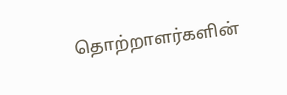தொற்றாளர்களின்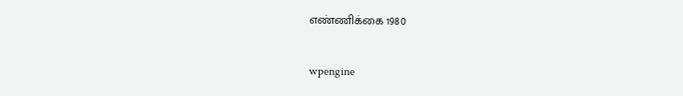எண்ணிக்கை 1980

wpengine